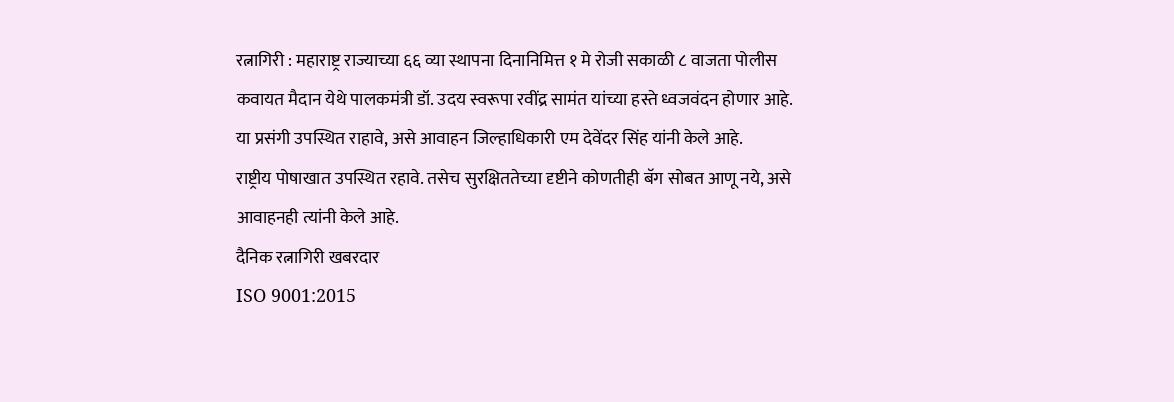रत्नागिरी : महाराष्ट्र राज्याच्या ६६ व्या स्थापना दिनानिमित्त १ मे रोजी सकाळी ८ वाजता पोलीस कवायत मैदान येथे पालकमंत्री डॉ. उदय स्वरूपा रवींद्र सामंत यांच्या हस्ते ध्वजवंदन होणार आहे. या प्रसंगी उपस्थित राहावे, असे आवाहन जिल्हाधिकारी एम देवेंदर सिंह यांनी केले आहे.
राष्ट्रीय पोषाखात उपस्थित रहावे. तसेच सुरक्षिततेच्या दृष्टीने कोणतीही बॅग सोबत आणू नये, असे आवाहनही त्यांनी केले आहे.
दैनिक रत्नागिरी खबरदार
ISO 9001:2015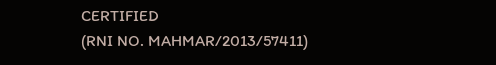CERTIFIED
(RNI NO. MAHMAR/2013/57411)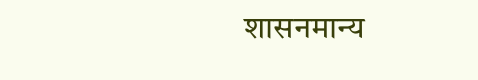शासनमान्य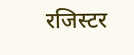रजिस्टर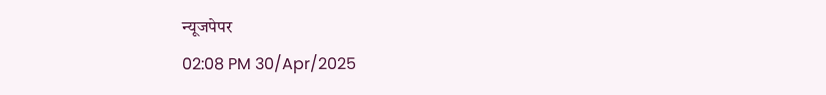न्यूजपेपर
02:08 PM 30/Apr/2025